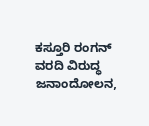ಕಸ್ತೂರಿ ರಂಗನ್ ವರದಿ ವಿರುದ್ಧ ಜನಾಂದೋಲನ,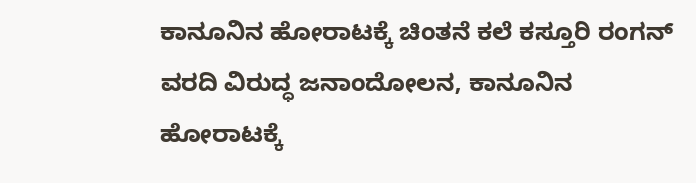ಕಾನೂನಿನ ಹೋರಾಟಕ್ಕೆ ಚಿಂತನೆ ಕಲೆ ಕಸ್ತೂರಿ ರಂಗನ್ ವರದಿ ವಿರುದ್ಧ ಜನಾಂದೋಲನ, ಕಾನೂನಿನ ಹೋರಾಟಕ್ಕೆ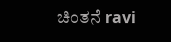ಚಿಂತನೆ ravi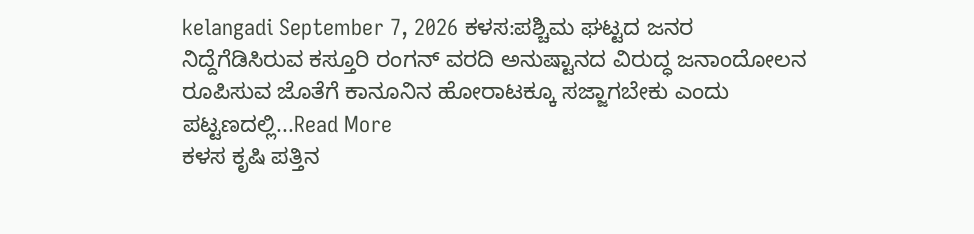kelangadi September 7, 2026 ಕಳಸ:ಪಶ್ಚಿಮ ಘಟ್ಟದ ಜನರ ನಿದ್ದೆಗೆಡಿಸಿರುವ ಕಸ್ತೂರಿ ರಂಗನ್ ವರದಿ ಅನುಷ್ಟಾನದ ವಿರುದ್ಧ ಜನಾಂದೋಲನ ರೂಪಿಸುವ ಜೊತೆಗೆ ಕಾನೂನಿನ ಹೋರಾಟಕ್ಕೂ ಸಜ್ಜಾಗಬೇಕು ಎಂದು ಪಟ್ಟಣದಲ್ಲಿ...Read More
ಕಳಸ ಕೃಷಿ ಪತ್ತಿನ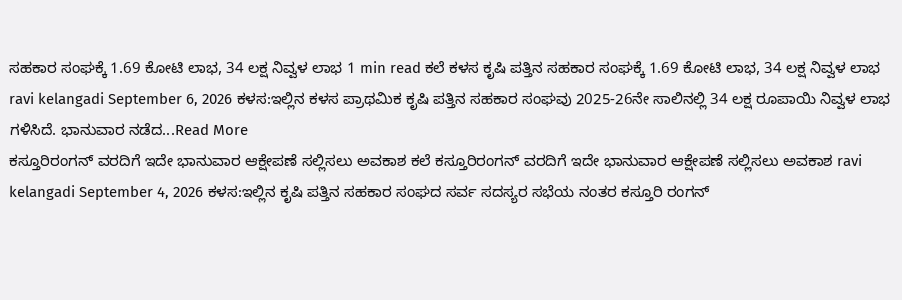ಸಹಕಾರ ಸಂಘಕ್ಕೆ 1.69 ಕೋಟಿ ಲಾಭ, 34 ಲಕ್ಷ ನಿವ್ವಳ ಲಾಭ 1 min read ಕಲೆ ಕಳಸ ಕೃಷಿ ಪತ್ತಿನ ಸಹಕಾರ ಸಂಘಕ್ಕೆ 1.69 ಕೋಟಿ ಲಾಭ, 34 ಲಕ್ಷ ನಿವ್ವಳ ಲಾಭ ravi kelangadi September 6, 2026 ಕಳಸ:ಇಲ್ಲಿನ ಕಳಸ ಪ್ರಾಥಮಿಕ ಕೃಷಿ ಪತ್ತಿನ ಸಹಕಾರ ಸಂಘವು 2025-26ನೇ ಸಾಲಿನಲ್ಲಿ 34 ಲಕ್ಷ ರೂಪಾಯಿ ನಿವ್ವಳ ಲಾಭ ಗಳಿಸಿದೆ. ಭಾನುವಾರ ನಡೆದ...Read More
ಕಸ್ತೂರಿರಂಗನ್ ವರದಿಗೆ ಇದೇ ಭಾನುವಾರ ಆಕ್ಷೇಪಣೆ ಸಲ್ಲಿಸಲು ಅವಕಾಶ ಕಲೆ ಕಸ್ತೂರಿರಂಗನ್ ವರದಿಗೆ ಇದೇ ಭಾನುವಾರ ಆಕ್ಷೇಪಣೆ ಸಲ್ಲಿಸಲು ಅವಕಾಶ ravi kelangadi September 4, 2026 ಕಳಸ:ಇಲ್ಲಿನ ಕೃಷಿ ಪತ್ತಿನ ಸಹಕಾರ ಸಂಘದ ಸರ್ವ ಸದಸ್ಯರ ಸಭೆಯ ನಂತರ ಕಸ್ತೂರಿ ರಂಗನ್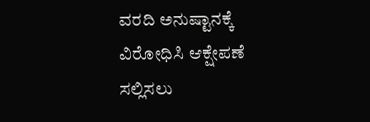ವರದಿ ಅನುಷ್ಟಾನಕ್ಕೆ ವಿರೋಧಿಸಿ ಆಕ್ಷೇಪಣೆ ಸಲ್ಲಿಸಲು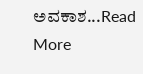ಅವಕಾಶ...Read More